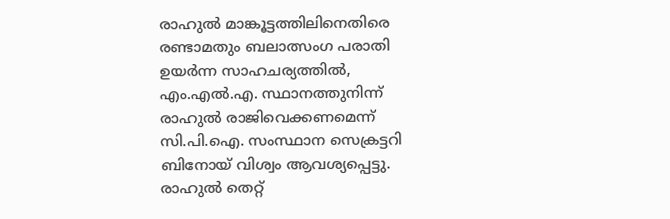രാഹുൽ മാങ്കൂട്ടത്തിലിനെതിരെ രണ്ടാമതും ബലാത്സംഗ പരാതി ഉയർന്ന സാഹചര്യത്തിൽ, എം.എൽ.എ. സ്ഥാനത്തുനിന്ന് രാഹുൽ രാജിവെക്കണമെന്ന് സി.പി.ഐ. സംസ്ഥാന സെക്രട്ടറി ബിനോയ് വിശ്വം ആവശ്യപ്പെട്ടു. രാഹുൽ തെറ്റ്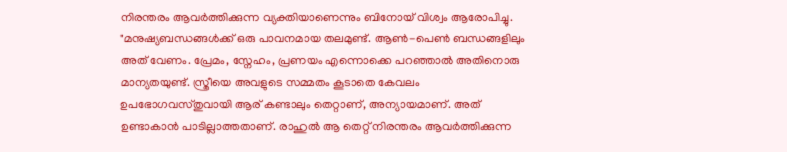നിരന്തരം ആവർത്തിക്കുന്ന വ്യക്തിയാണെന്നും ബിനോയ് വിശ്വം ആരോപിച്ചു.
"മനുഷ്യബന്ധങ്ങൾക്ക് ഒരു പാവനമായ തലമുണ്ട്. ആൺ-പെൺ ബന്ധങ്ങളിലും അത് വേണം. പ്രേമം, സ്നേഹം, പ്രണയം എന്നൊക്കെ പറഞ്ഞാൽ അതിനൊരു മാന്യതയുണ്ട്. സ്ത്രീയെ അവളുടെ സമ്മതം കൂടാതെ കേവലം ഉപഭോഗവസ്തുവായി ആര് കണ്ടാലും തെറ്റാണ്, അന്യായമാണ്. അത് ഉണ്ടാകാൻ പാടില്ലാത്തതാണ്. രാഹുൽ ആ തെറ്റ് നിരന്തരം ആവർത്തിക്കുന്ന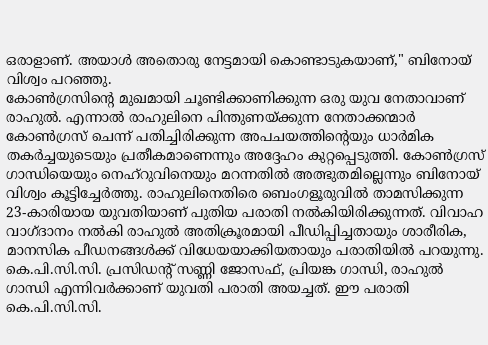ഒരാളാണ്. അയാൾ അതൊരു നേട്ടമായി കൊണ്ടാടുകയാണ്," ബിനോയ് വിശ്വം പറഞ്ഞു.
കോൺഗ്രസിൻ്റെ മുഖമായി ചൂണ്ടിക്കാണിക്കുന്ന ഒരു യുവ നേതാവാണ് രാഹുൽ. എന്നാൽ രാഹുലിനെ പിന്തുണയ്ക്കുന്ന നേതാക്കന്മാർ കോൺഗ്രസ് ചെന്ന് പതിച്ചിരിക്കുന്ന അപചയത്തിൻ്റെയും ധാർമിക തകർച്ചയുടെയും പ്രതീകമാണെന്നും അദ്ദേഹം കുറ്റപ്പെടുത്തി. കോൺഗ്രസ് ഗാന്ധിയെയും നെഹ്റുവിനെയും മറന്നതിൽ അത്ഭുതമില്ലെന്നും ബിനോയ് വിശ്വം കൂട്ടിച്ചേർത്തു. രാഹുലിനെതിരെ ബെംഗളൂരുവിൽ താമസിക്കുന്ന 23-കാരിയായ യുവതിയാണ് പുതിയ പരാതി നൽകിയിരിക്കുന്നത്. വിവാഹ വാഗ്ദാനം നൽകി രാഹുൽ അതിക്രൂരമായി പീഡിപ്പിച്ചതായും ശാരീരിക, മാനസിക പീഡനങ്ങൾക്ക് വിധേയയാക്കിയതായും പരാതിയിൽ പറയുന്നു. കെ.പി.സി.സി. പ്രസിഡൻ്റ് സണ്ണി ജോസഫ്, പ്രിയങ്ക ഗാന്ധി, രാഹുൽ ഗാന്ധി എന്നിവർക്കാണ് യുവതി പരാതി അയച്ചത്. ഈ പരാതി കെ.പി.സി.സി.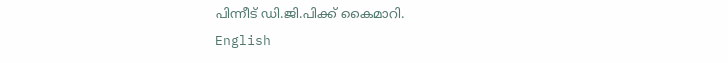പിന്നീട് ഡി.ജി.പിക്ക് കൈമാറി.
English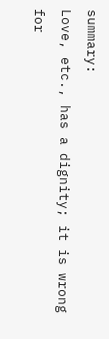summary:
Love, etc., has a dignity; it is wrong for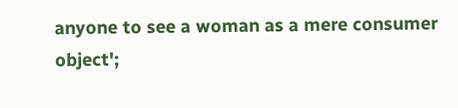anyone to see a woman as a mere consumer object';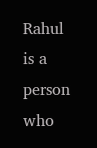Rahul is a person who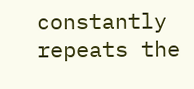constantly repeats the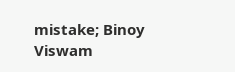mistake; Binoy Viswam